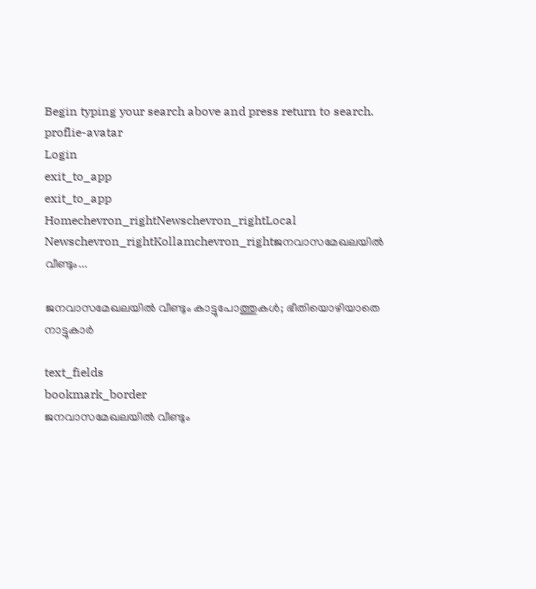Begin typing your search above and press return to search.
proflie-avatar
Login
exit_to_app
exit_to_app
Homechevron_rightNewschevron_rightLocal Newschevron_rightKollamchevron_rightജനവാസമേഖലയില്‍ വീണ്ടും...

ജനവാസമേഖലയില്‍ വീണ്ടും കാട്ടുപോത്തുകള്‍; ഭീതിയൊഴിയാതെ നാട്ടുകാർ

text_fields
bookmark_border
ജനവാസമേഖലയില്‍ വീണ്ടും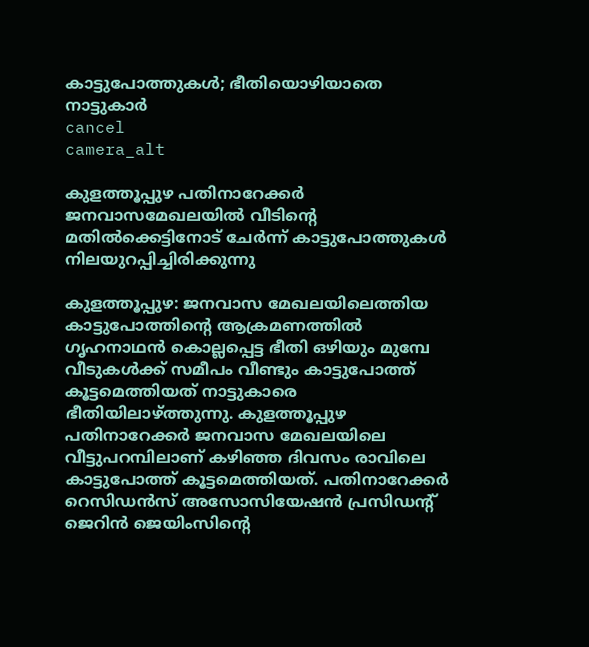കാട്ടുപോത്തുകള്‍; ഭീതിയൊഴിയാതെ നാട്ടുകാർ
cancel
camera_alt

കുളത്തൂപ്പുഴ പതിനാറേക്കര്‍ ജനവാസമേഖലയിൽ വീടിന്‍റെ മതില്‍ക്കെട്ടിനോട് ചേര്‍ന്ന് കാട്ടുപോത്തുകള്‍ നിലയുറപ്പിച്ചിരിക്കുന്നു

കുളത്തൂപ്പുഴ: ജനവാസ മേഖലയിലെത്തിയ കാട്ടുപോത്തിന്‍റെ ആക്രമണത്തില്‍ ഗൃഹനാഥന്‍ കൊല്ലപ്പെട്ട ഭീതി ഒഴിയും മുമ്പേ വീടുകൾക്ക് സമീപം വീണ്ടും കാട്ടുപോത്ത് കൂട്ടമെത്തിയത് നാട്ടുകാരെ ഭീതിയിലാഴ്ത്തുന്നു. കുളത്തൂപ്പുഴ പതിനാറേക്കര്‍ ജനവാസ മേഖലയിലെ വീട്ടുപറമ്പിലാണ് കഴിഞ്ഞ ദിവസം രാവിലെ കാട്ടുപോത്ത് കൂട്ടമെത്തിയത്. പതിനാറേക്കര്‍ റെസിഡൻസ് അസോസിയേഷൻ പ്രസിഡന്‍റ് ജെറിൻ ജെയിംസിന്‍റെ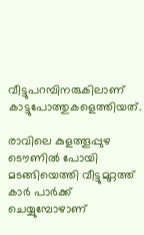വീട്ടുപറമ്പിനരുകിലാണ് കാട്ടുപോത്തുകളെത്തിയത്.

രാവിലെ കുളത്തൂപ്പുഴ ടൌണിൽ പോയി മടങ്ങിയെത്തി വീട്ടുമുറ്റത്ത് കാർ പാർക്ക് ചെയ്യുമ്പോഴാണ്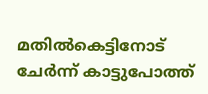മതില്‍കെട്ടിനോട് ചേർന്ന് കാട്ടുപോത്ത്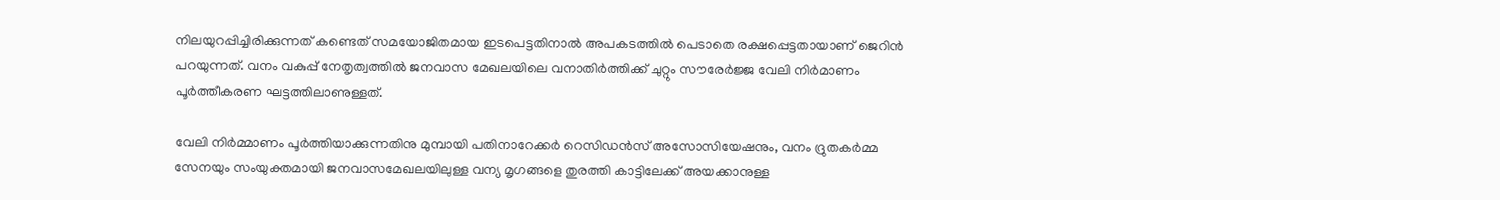നിലയുറപ്പിച്ചിരിക്കുന്നത് കണ്ടെത് സമയോജിതമായ ഇടപെട്ടതിനാല്‍ അപകടത്തില്‍ പെടാതെ രക്ഷപ്പെട്ടതായാണ് ജെറിന്‍ പറയുന്നത്. വനം വകുപ്പ് നേതൃത്വത്തിൽ ജനവാസ മേഖലയിലെ വനാതിർത്തിക്ക് ചുറ്റും സൗരേര്‍ജ്ജ വേലി നിർമാണം പൂര്‍ത്തീകരണ ഘട്ടത്തിലാണുള്ളത്.

വേലി നിർമ്മാണം പൂർത്തിയാക്കുന്നതിനു മുമ്പായി പതിനാറേക്കര്‍ റെസിഡന്‍സ് അസോസിയേഷനും, വനം ദ്രുതകര്‍മ്മ സേനയും സംയുക്തമായി ജനവാസമേഖലയിലുള്ള വന്യ മൃഗങ്ങളെ തുരത്തി കാട്ടിലേക്ക് അയക്കാനുള്ള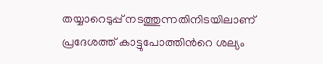തയ്യാറെടുപ്പ് നടത്തുന്നതിനിടയിലാണ് പ്രദേശത്ത് കാട്ടുപോത്തിന്‍റെ ശല്യം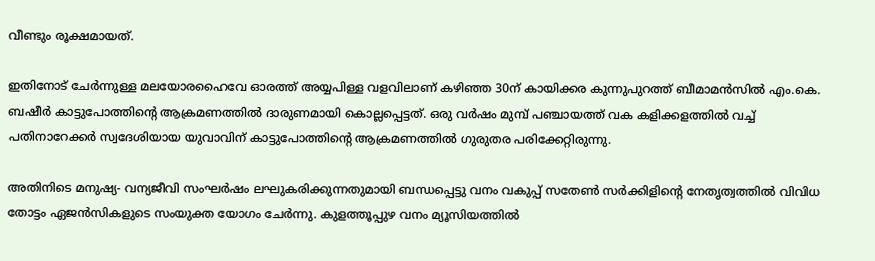വീണ്ടും രൂക്ഷമായത്.

ഇതിനോട് ചേര്‍ന്നുള്ള മലയോരഹൈവേ ഓരത്ത് അയ്യപിള്ള വളവിലാണ് കഴിഞ്ഞ 30ന് കായിക്കര കുന്നുപുറത്ത് ബീമാമന്‍സില്‍ എം.കെ. ബഷീര്‍ കാട്ടുപോത്തിന്‍റെ ആക്രമണത്തില്‍ ദാരുണമായി കൊല്ലപ്പെട്ടത്. ഒരു വർഷം മുമ്പ് പഞ്ചായത്ത് വക കളിക്കളത്തിൽ വച്ച് പതിനാറേക്കര്‍ സ്വദേശിയായ യുവാവിന് കാട്ടുപോത്തിന്‍റെ ആക്രമണത്തിൽ ഗുരുതര പരിക്കേറ്റിരുന്നു.

അതിനിടെ മനുഷ്യ- വന്യജീവി സംഘർഷം ലഘുകരിക്കുന്നതുമായി ബന്ധപ്പെട്ടു വനം വകുപ്പ് സതേൺ സർക്കിളിന്‍റെ നേതൃത്വത്തിൽ വിവിധ തോട്ടം ഏജന്‍സികളുടെ സംയുക്ത യോഗം ചേര്‍ന്നു. കുളത്തൂപ്പുഴ വനം മ്യൂസിയത്തില്‍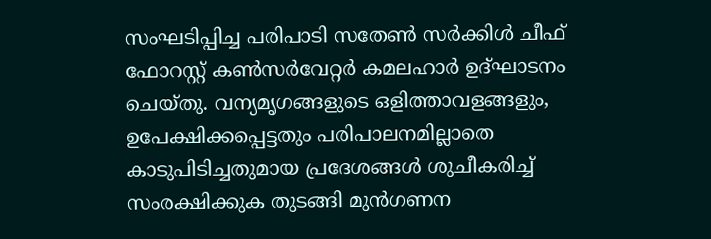സംഘടിപ്പിച്ച പരിപാടി സതേണ്‍ സര്‍ക്കിള്‍ ചീഫ് ഫോറസ്റ്റ് കണ്‍സര്‍വേറ്റര്‍ കമലഹാര്‍ ഉദ്ഘാടനം ചെയ്തു. വന്യമൃഗങ്ങളുടെ ഒളിത്താവളങ്ങളും, ഉപേക്ഷിക്കപ്പെട്ടതും പരിപാലനമില്ലാതെ കാടുപിടിച്ചതുമായ പ്രദേശങ്ങള്‍ ശുചീകരിച്ച് സംരക്ഷിക്കുക തുടങ്ങി മുന്‍ഗണന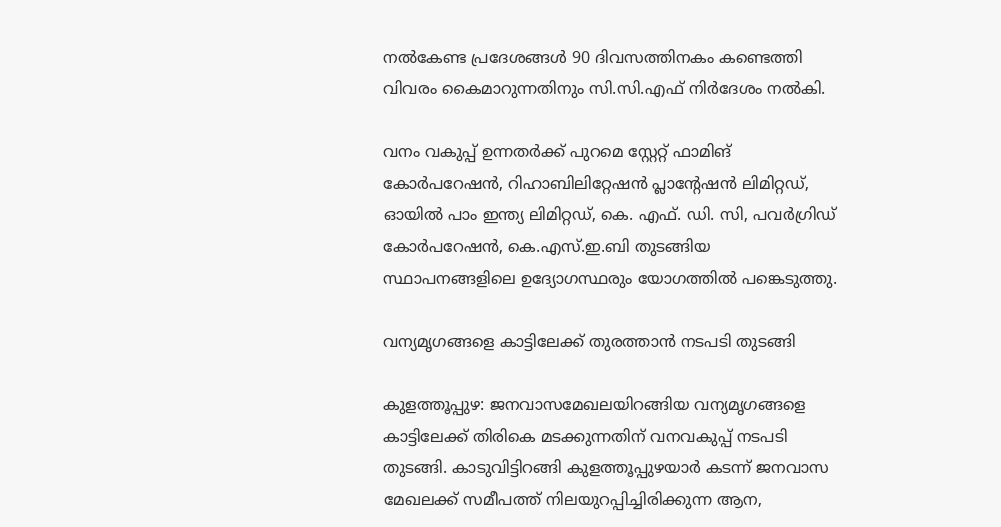നല്‍കേണ്ട പ്രദേശങ്ങൾ 90 ദിവസത്തിനകം കണ്ടെത്തി വിവരം കൈമാറുന്നതിനും സി.സി.എഫ് നിര്‍ദേശം നല്‍കി.

വനം വകുപ്പ് ഉന്നതര്‍ക്ക് പുറമെ സ്റ്റേറ്റ് ഫാമിങ് കോർപറേഷന്‍, റിഹാബിലിറ്റേഷൻ പ്ലാന്‍റേഷൻ ലിമിറ്റഡ്, ഓയിൽ പാം ഇന്ത്യ ലിമിറ്റഡ്, കെ. എഫ്. ഡി. സി, പവര്‍ഗ്രിഡ് കോർപറേഷന്‍, കെ.എസ്.ഇ.ബി തുടങ്ങിയ സ്ഥാപനങ്ങളിലെ ഉദ്യോഗസ്ഥരും യോഗത്തില്‍ പങ്കെടുത്തു.

വന്യമൃഗങ്ങളെ കാട്ടിലേക്ക് തുരത്താന്‍ നടപടി തുടങ്ങി

കുളത്തൂപ്പുഴ: ജനവാസമേഖലയിറങ്ങിയ വന്യമൃഗങ്ങളെ കാട്ടിലേക്ക് തിരികെ മടക്കുന്നതിന് വനവകുപ്പ് നടപടി തുടങ്ങി. കാടുവിട്ടിറങ്ങി കുളത്തൂപ്പുഴയാർ കടന്ന് ജനവാസ മേഖലക്ക് സമീപത്ത് നിലയുറപ്പിച്ചിരിക്കുന്ന ആന,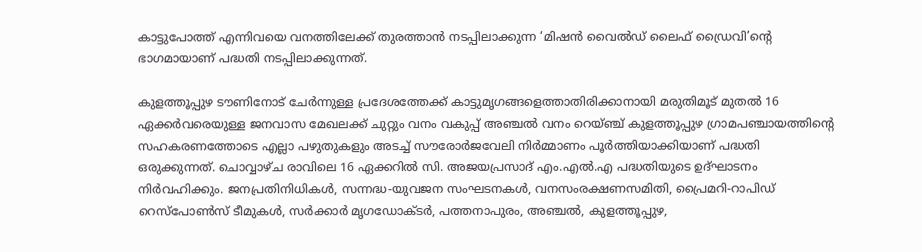കാട്ടുപോത്ത് എന്നിവയെ വനത്തിലേക്ക് തുരത്താൻ നടപ്പിലാക്കുന്ന ‘മിഷന്‍ വൈല്‍ഡ് ലൈഫ് ഡ്രൈവി’ന്‍റെ ഭാഗമായാണ് പദ്ധതി നടപ്പിലാക്കുന്നത്.

കുളത്തൂപ്പുഴ ടൗണിനോട് ചേർന്നുള്ള പ്രദേശത്തേക്ക് കാട്ടുമൃഗങ്ങളെത്താതിരിക്കാനായി മരുതിമൂട് മുതല്‍ 16 ഏക്കര്‍വരെയുള്ള ജനവാസ മേഖലക്ക് ചുറ്റും വനം വകുപ്പ് അഞ്ചല്‍ വനം റെയ്ഞ്ച് കുളത്തൂപ്പുഴ ഗ്രാമപഞ്ചായത്തിന്‍റെ സഹകരണത്തോടെ എല്ലാ പഴുതുകളും അടച്ച് സൗരോര്‍ജവേലി നിര്‍മ്മാണം പൂര്‍ത്തിയാക്കിയാണ് പദ്ധതി ഒരുക്കുന്നത്. ചൊവ്വാഴ്ച രാവിലെ 16 ഏക്കറില്‍ സി. അജയപ്രസാദ് എം.എല്‍.എ പദ്ധതിയുടെ ഉദ്ഘാടനം നിര്‍വഹിക്കും. ജനപ്രതിനിധികള്‍, സന്നദ്ധ-യുവജന സംഘടനകള്‍, വനസംരക്ഷണസമിതി, പ്രൈമറി-റാപിഡ് റെസ്‌പോണ്‍സ് ടീമുകള്‍, സര്‍ക്കാര്‍ മൃഗഡോക്ടര്‍, പത്തനാപുരം, അഞ്ചല്‍, കുളത്തൂപ്പുഴ,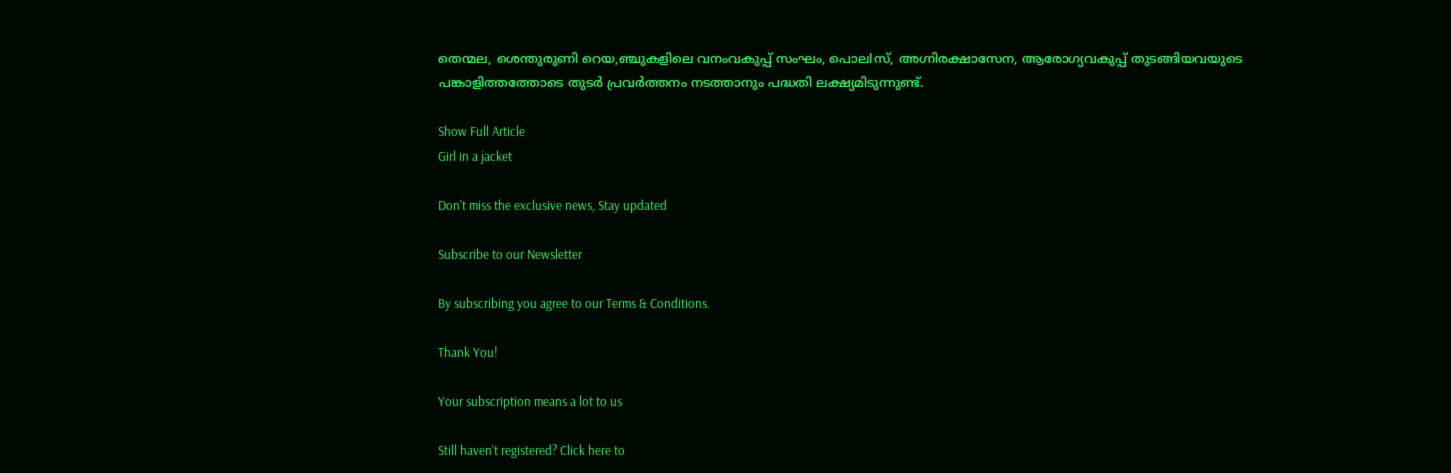തെന്മല, ശെന്തുരുണി റെയ,ഞ്ചുകളിലെ വനംവകുപ്പ് സംഘം, പൊലlസ്, അഗ്നിരക്ഷാസേന, ആരോഗ്യവകുപ്പ് തുടങ്ങിയവയുടെ പങ്കാളിത്തത്തോടെ തുടര്‍ പ്രവര്‍ത്തനം നടത്താനും പദ്ധതി ലക്ഷ്യമിടുന്നുണ്ട്.

Show Full Article
Girl in a jacket

Don't miss the exclusive news, Stay updated

Subscribe to our Newsletter

By subscribing you agree to our Terms & Conditions.

Thank You!

Your subscription means a lot to us

Still haven't registered? Click here to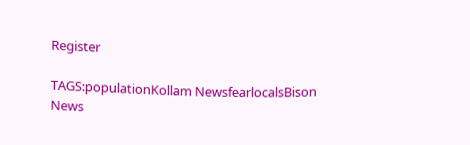Register

TAGS:populationKollam NewsfearlocalsBison
News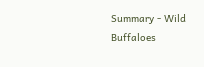Summary - Wild Buffaloes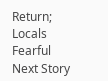Return; Locals Fearful
Next Story